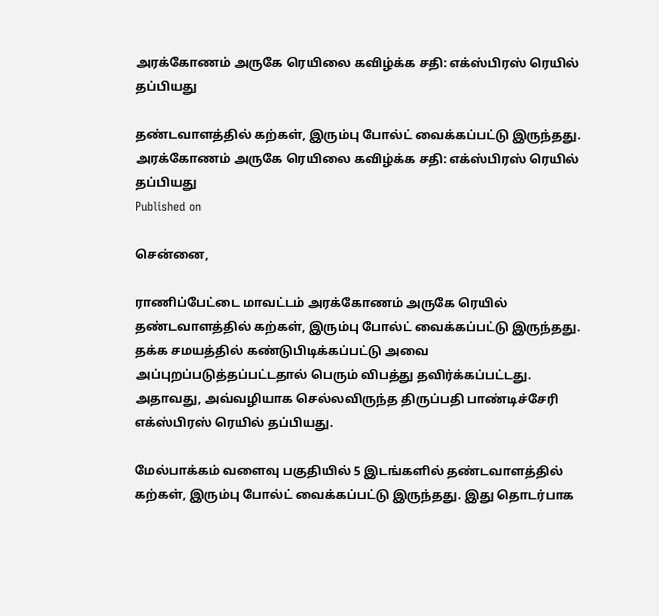அரக்கோணம் அருகே ரெயிலை கவிழ்க்க சதி: எக்ஸ்பிரஸ் ரெயில் தப்பியது

தண்டவாளத்தில் கற்கள், இரும்பு போல்ட் வைக்கப்பட்டு இருந்தது.
அரக்கோணம் அருகே ரெயிலை கவிழ்க்க சதி: எக்ஸ்பிரஸ் ரெயில் தப்பியது
Published on

சென்னை,

ராணிப்பேட்டை மாவட்டம் அரக்கோணம் அருகே ரெயில் தண்டவாளத்தில் கற்கள், இரும்பு போல்ட் வைக்கப்பட்டு இருந்தது. தக்க சமயத்தில் கண்டுபிடிக்கப்பட்டு அவை அப்புறப்படுத்தப்பட்டதால் பெரும் விபத்து தவிர்க்கப்பட்டது. அதாவது, அவ்வழியாக செல்லவிருந்த திருப்பதி பாண்டிச்சேரி எக்ஸ்பிரஸ் ரெயில் தப்பியது.

மேல்பாக்கம் வளைவு பகுதியில் 5 இடங்களில் தண்டவாளத்தில் கற்கள், இரும்பு போல்ட் வைக்கப்பட்டு இருந்தது. இது தொடர்பாக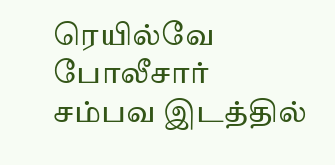ரெயில்வே போலீசார் சம்பவ இடத்தில்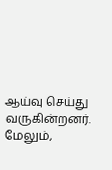ஆய்வு செய்து வருகின்றனர். மேலும்,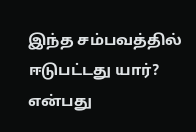இந்த சம்பவத்தில் ஈடுபட்டது யார்? என்பது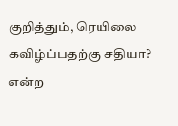குறித்தும், ரெயிலை கவிழ்ப்பதற்கு சதியா? என்ற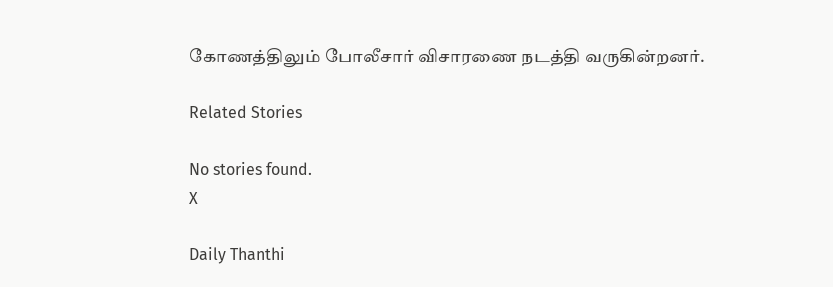கோணத்திலும் போலீசார் விசாரணை நடத்தி வருகின்றனர்.

Related Stories

No stories found.
X

Daily Thanthi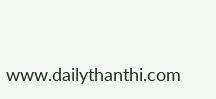www.dailythanthi.com